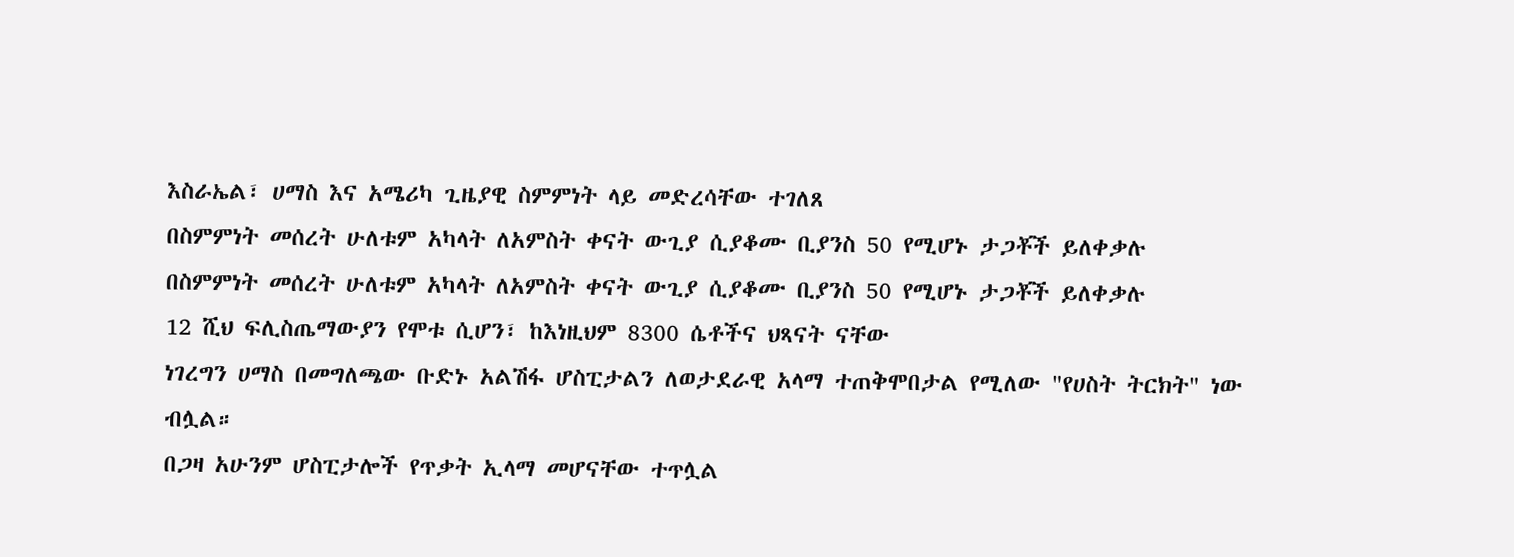እስራኤል፣ ሀማስ እና አሜሪካ ጊዜያዊ ስምምነት ላይ መድረሳቸው ተገለጸ
በስምምነት መሰረት ሁለቱም አካላት ለአምስት ቀናት ውጊያ ሲያቆሙ ቢያንስ 50 የሚሆኑ ታጋቾች ይለቀቃሉ
በስምምነት መሰረት ሁለቱም አካላት ለአምስት ቀናት ውጊያ ሲያቆሙ ቢያንስ 50 የሚሆኑ ታጋቾች ይለቀቃሉ
12 ሺህ ፍሊስጤማውያን የሞቱ ሲሆን፣ ከእነዚህም 8300 ሴቶችና ህጻናት ናቸው
ነገረግን ሀማስ በመግለጫው ቡድኑ አልሽፋ ሆስፒታልን ለወታደራዊ አላማ ተጠቅሞበታል የሚለው "የሀስት ትርክት" ነው ብሏል።
በጋዛ አሁንም ሆስፒታሎች የጥቃት ኢላማ መሆናቸው ተጥሏል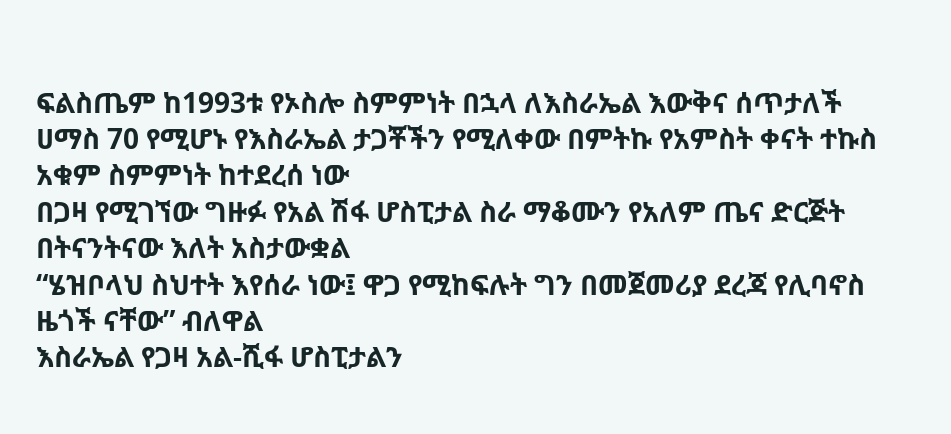ፍልስጤም ከ1993ቱ የኦስሎ ስምምነት በኋላ ለእስራኤል እውቅና ሰጥታለች
ሀማስ 70 የሚሆኑ የእስራኤል ታጋቾችን የሚለቀው በምትኩ የአምስት ቀናት ተኩስ አቁም ስምምነት ከተደረሰ ነው
በጋዛ የሚገኘው ግዙፉ የአል ሽፋ ሆስፒታል ስራ ማቆሙን የአለም ጤና ድርጅት በትናንትናው እለት አስታውቋል
“ሄዝቦላህ ስህተት እየሰራ ነው፤ ዋጋ የሚከፍሉት ግን በመጀመሪያ ደረጃ የሊባኖስ ዜጎች ናቸው” ብለዋል
እስራኤል የጋዛ አል-ሺፋ ሆስፒታልን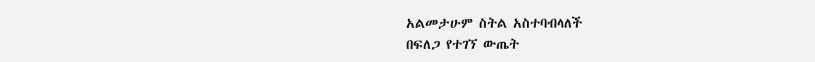አልመታሁም ስትል አስተባብላለች
በፍለጋ የተገኘ ውጤት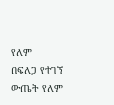የለም
በፍለጋ የተገኘ ውጤት የለም